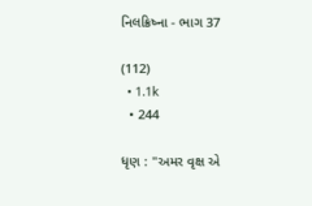નિલક્રિષ્ના - ભાગ 37

(112)
  • 1.1k
  • 244

ધૃણ : "અમર વૃક્ષ એ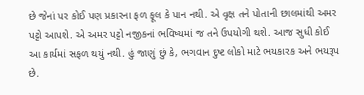છે જેનાં પર કોઈ પણ પ્રકારના ફળ ફૂલ કે પાન નથી. એ વૃક્ષ તને પોતાની છાલમાંથી અમર પટ્ટો આપશે. એ અમર પટ્ટો નજીકનાં ભવિષ્યમાં જ તને ઉપયોગી થશે. આજ સુધી કોઈ આ કાર્યમાં સફળ થયું નથી. હું જાણું છું કે, ભગવાન દુષ્ટ લોકો માટે ભયકારક અને ભયરૂપ છે.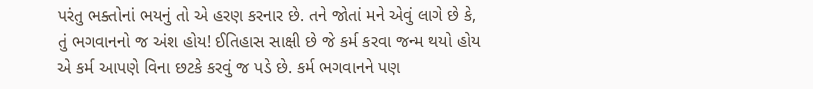પરંતુ ભક્તોનાં ભયનું તો એ હરણ કરનાર છે. તને જોતાં મને એવું લાગે છે કે, તું ભગવાનનો જ અંશ હોય! ઈતિહાસ સાક્ષી છે જે કર્મ કરવા જન્મ થયો હોય એ કર્મ આપણે વિના છટકે કરવું જ પડે છે. કર્મ ભગવાનને પણ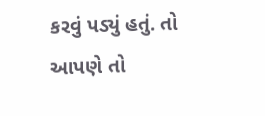કરવું પડ્યું હતું. તો આપણે તો